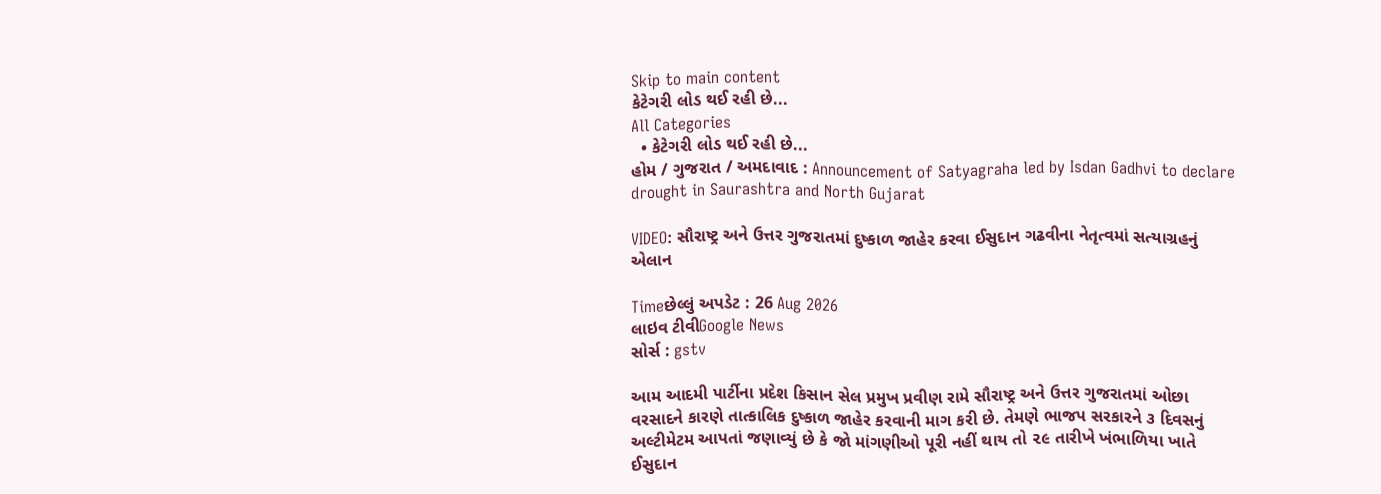Skip to main content
કેટેગરી લોડ થઈ રહી છે...
All Categories
  • કેટેગરી લોડ થઈ રહી છે...
હોમ / ગુજરાત / અમદાવાદ : Announcement of Satyagraha led by Isdan Gadhvi to declare drought in Saurashtra and North Gujarat

VIDEO: સૌરાષ્ટ્ર અને ઉત્તર ગુજરાતમાં દુષ્કાળ જાહેર કરવા ઈસુદાન ગઢવીના નેતૃત્વમાં સત્યાગ્રહનું એલાન

Timeછેલ્લું અપડેટ : 26 Aug 2026
લાઇવ ટીવીGoogle News
સોર્સ : gstv

આમ આદમી પાર્ટીના પ્રદેશ કિસાન સેલ પ્રમુખ પ્રવીણ રામે સૌરાષ્ટ્ર અને ઉત્તર ગુજરાતમાં ઓછા વરસાદને કારણે તાત્કાલિક દુષ્કાળ જાહેર કરવાની માગ કરી છે. તેમણે ભાજપ સરકારને ૩ દિવસનું અલ્ટીમેટમ આપતાં જણાવ્યું છે કે જો માંગણીઓ પૂરી નહીં થાય તો ૨૯ તારીખે ખંભાળિયા ખાતે ઈસુદાન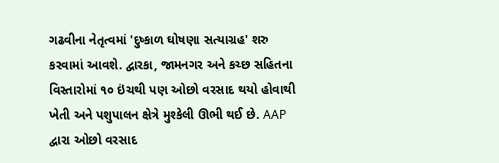ગઢવીના નેતૃત્વમાં 'દુષ્કાળ ઘોષણા સત્યાગ્રહ' શરુ કરવામાં આવશે. દ્વારકા, જામનગર અને કચ્છ સહિતના વિસ્તારોમાં ૧૦ ઇંચથી પણ ઓછો વરસાદ થયો હોવાથી ખેતી અને પશુપાલન ક્ષેત્રે મુશ્કેલી ઊભી થઈ છે. AAP દ્વારા ઓછો વરસાદ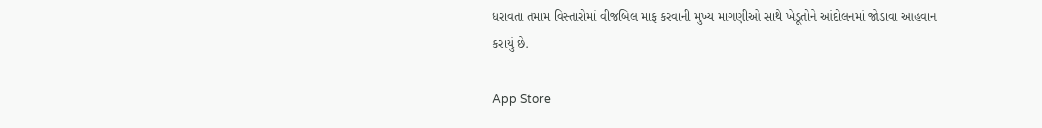ધરાવતા તમામ વિસ્તારોમાં વીજબિલ માફ કરવાની મુખ્ય માગણીઓ સાથે ખેડૂતોને આંદોલનમાં જોડાવા આહવાન કરાયું છે.

App Store